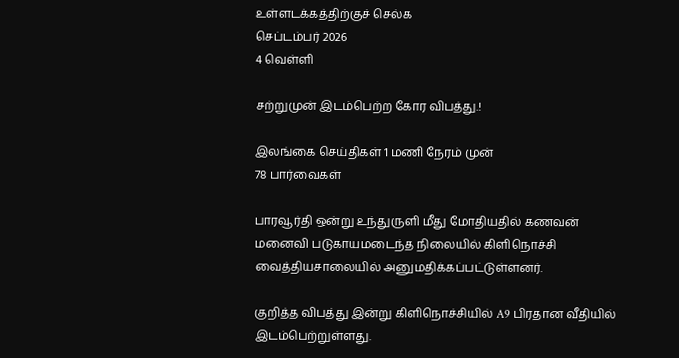உள்ளடக்கத்திற்குச் செல்க
செப்டம்பர் 2026
4 வெள்ளி

சற்றுமுன் இடம்பெற்ற கோர விபத்து.!

இலங்கை செய்திகள் 1 மணி நேரம் முன்
78 பார்வைகள்

பாரவூர்தி ஒன்று உந்துருளி மீது மோதியதில் கணவன் மனைவி படுகாயமடைந்த நிலையில் கிளிநொச்சி வைத்தியசாலையில் அனுமதிக்கப்பட்டுள்ளனர்.

குறித்த விபத்து இன்று கிளிநொச்சியில் A9 பிரதான வீதியில் இடம்பெற்றுள்ளது.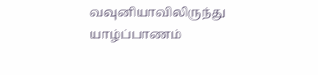வவுனியாவிலிருந்து யாழ்ப்பாணம்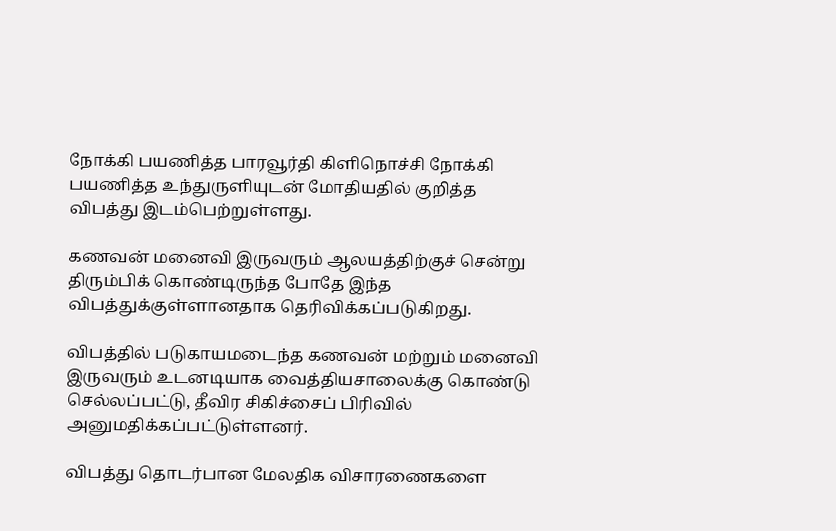நோக்கி பயணித்த பாரவூர்தி கிளிநொச்சி நோக்கி பயணித்த உந்துருளியுடன் மோதியதில் குறித்த விபத்து இடம்பெற்றுள்ளது.

கணவன் மனைவி இருவரும் ஆலயத்திற்குச் சென்று திரும்பிக் கொண்டிருந்த போதே இந்த விபத்துக்குள்ளானதாக தெரிவிக்கப்படுகிறது.

விபத்தில் படுகாயமடைந்த கணவன் மற்றும் மனைவி இருவரும் உடனடியாக வைத்தியசாலைக்கு கொண்டு செல்லப்பட்டு, தீவிர சிகிச்சைப் பிரிவில் அனுமதிக்கப்பட்டுள்ளனர்.

விபத்து தொடர்பான மேலதிக விசாரணைகளை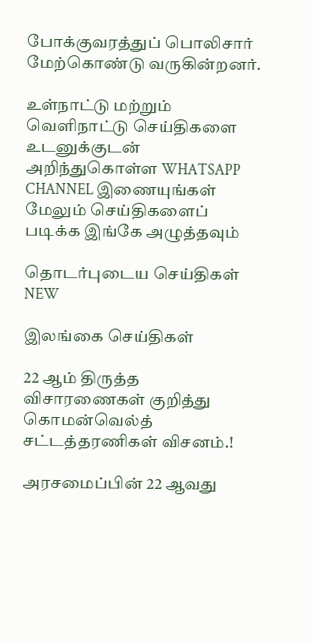போக்குவரத்துப் பொலிசார் மேற்கொண்டு வருகின்றனர்.

உள்நாட்டு மற்றும் வெளிநாட்டு செய்திகளை உடனுக்குடன் அறிந்துகொள்ள WHATSAPP CHANNEL இணையுங்கள்
மேலும் செய்திகளைப் படிக்க இங்கே அழுத்தவும்

தொடர்புடைய செய்திகள் NEW

இலங்கை செய்திகள்

22 ஆம் திருத்த விசாரணைகள் குறித்து கொமன்வெல்த் சட்டத்தரணிகள் விசனம்.!

அரசமைப்பின் 22 ஆவது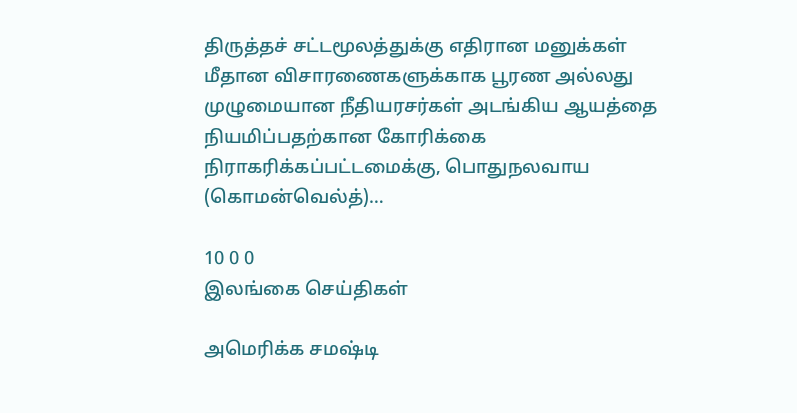திருத்தச் சட்டமூலத்துக்கு எதிரான மனுக்கள் மீதான விசாரணைகளுக்காக பூரண அல்லது முழுமையான நீதியரசர்கள் அடங்கிய ஆயத்தை நியமிப்பதற்கான கோரிக்கை நிராகரிக்கப்பட்டமைக்கு, பொதுநலவாய (கொமன்வெல்த்)…

10 0 0
இலங்கை செய்திகள்

அமெரிக்க சமஷ்டி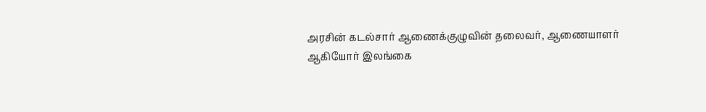அரசின் கடல்சார் ஆணைக்குழுவின் தலைவர், ஆணையாளர் ஆகியோர் இலங்கை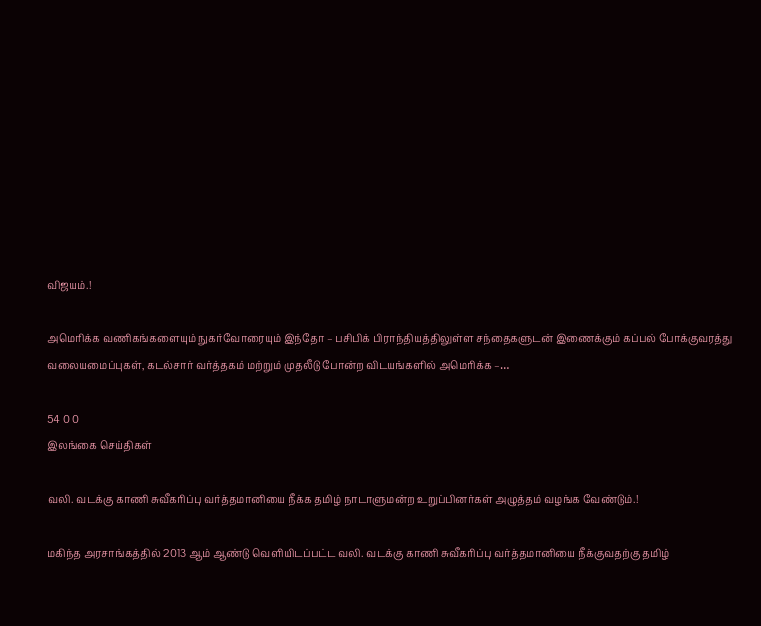விஜயம்.!

அமெரிக்க வணிகங்களையும் நுகர்வோரையும் இந்தோ – பசிபிக் பிராந்தியத்திலுள்ள சந்தைகளுடன் இணைக்கும் கப்பல் போக்குவரத்து வலையமைப்புகள், கடல்சார் வர்த்தகம் மற்றும் முதலீடு போன்ற விடயங்களில் அமெரிக்க –…

54 0 0
இலங்கை செய்திகள்

வலி. வடக்கு காணி சுவீகரிப்பு வர்த்தமானியை நீக்க தமிழ் நாடாளுமன்ற உறுப்பினர்கள் அழுத்தம் வழங்க வேண்டும்.!

மகிந்த அரசாங்கத்தில் 2013 ஆம் ஆண்டு வெளியிடப்பட்ட வலி. வடக்கு காணி சுவீகரிப்பு வர்த்தமானியை நீக்குவதற்கு தமிழ்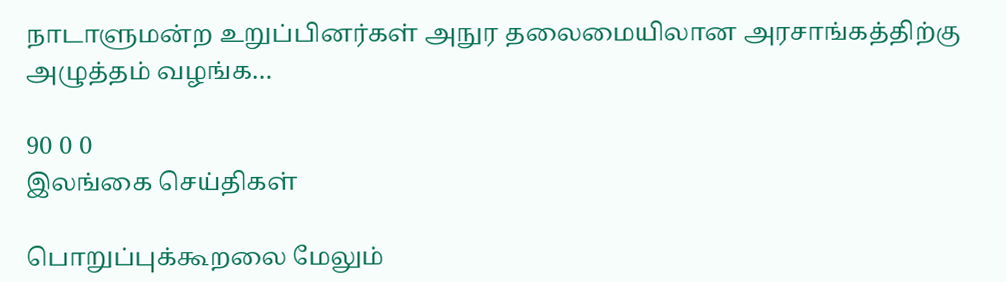நாடாளுமன்ற உறுப்பினர்கள் அநுர தலைமையிலான அரசாங்கத்திற்கு அழுத்தம் வழங்க…

90 0 0
இலங்கை செய்திகள்

பொறுப்புக்கூறலை மேலும்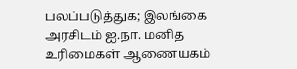பலப்படுத்துக; இலங்கை அரசிடம் ஐ.நா. மனித உரிமைகள் ஆணையகம்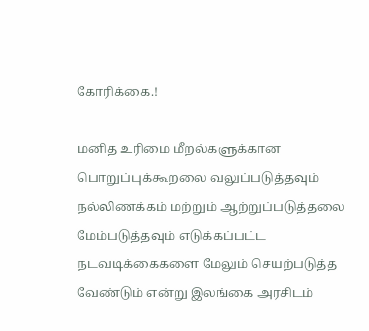கோரிக்கை.!

மனித உரிமை மீறல்களுக்கான பொறுப்புக்கூறலை வலுப்படுத்தவும் நல்லிணக்கம் மற்றும் ஆற்றுப்படுத்தலை மேம்படுத்தவும் எடுக்கப்பட்ட நடவடிக்கைகளை மேலும் செயற்படுத்த வேண்டும் என்று இலங்கை அரசிடம்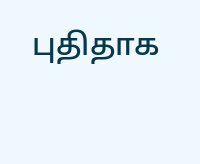புதிதாக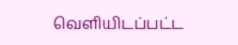வெளியிடப்பட்ட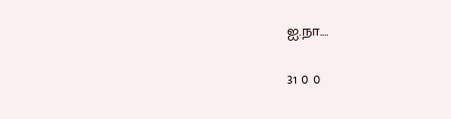ஐ.நா.…

31 0 0